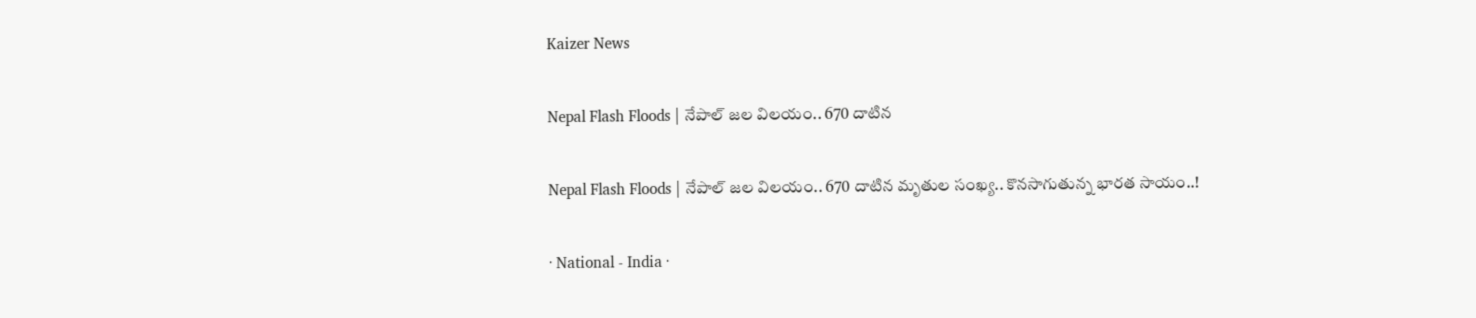Kaizer News

Nepal Flash Floods | నేపాల్ జ‌ల విల‌యం.. 670 దాటిన

Nepal Flash Floods | నేపాల్ జ‌ల విల‌యం.. 670 దాటిన మృతుల సంఖ్య‌.. కొన‌సాగుతున్న భార‌త సాయం..!

· National - India ·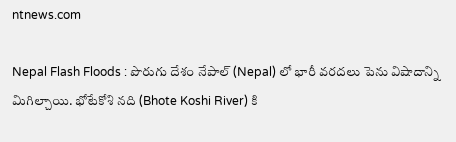ntnews.com

Nepal Flash Floods : పొరుగు దేశం నేపాల్‌ (Nepal) లో భారీ వరదలు పెను విషాదాన్ని మిగిల్చాయి. భోటేకోశి నది (Bhote Koshi River) కి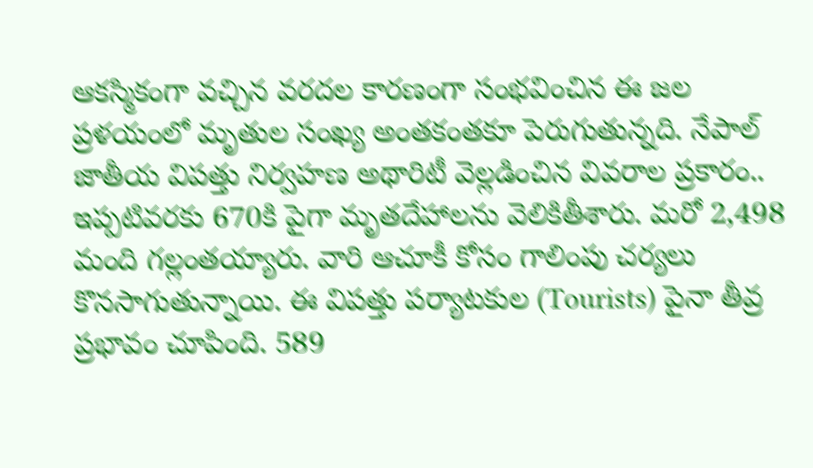ఆకస్మికంగా వచ్చిన వరదల కారణంగా సంభవించిన ఈ జల ప్రళయంలో మృతుల సంఖ్య అంతకంతకూ పెరుగుతున్న‌ది. నేపాల్ జాతీయ విపత్తు నిర్వహణ అథారిటీ వెల్లడించిన వివరాల ప్రకారం.. ఇప్పటివరకు 670కి పైగా మృతదేహాలను వెలికితీశారు. మరో 2,498 మంది గల్లంతయ్యారు. వారి ఆచూకీ కోసం గాలింపు చర్యలు కొనసాగుతున్నాయి. ఈ విపత్తు పర్యాటకుల (Tourists) పైనా తీవ్ర ప్రభావం చూపింది. 589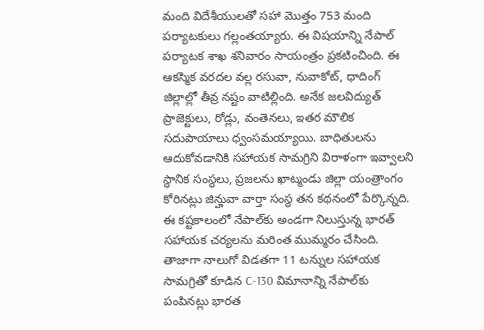మంది విదేశీయులతో సహా మొత్తం 753 మంది ప‌ర్యాటకులు గ‌ల్లంత‌య్యారు. ఈ విష‌యాన్ని నేపాల్ పర్యాటక శాఖ శ‌నివారం సాయంత్రం ప్రకటించింది. ఈ ఆక‌స్మిక‌ వరదల వల్ల రసువా, నువాకోట్, ధాదింగ్ జిల్లాల్లో తీవ్ర నష్టం వాటిల్లింది. అనేక జలవిద్యుత్ ప్రాజెక్టులు, రోడ్లు, వంతెనలు, ఇతర మౌలిక సదుపాయాలు ధ్వంసమయ్యాయి. బాధితులను ఆదుకోవడానికి సహాయక సామగ్రిని విరాళంగా ఇవ్వాలని స్థానిక సంస్థలు, ప్రజలను ఖాట్మండు జిల్లా యంత్రాంగం కోరినట్లు జిన్హువా వార్తా సంస్థ తన కథనంలో పేర్కొన్న‌ది. ఈ కష్టకాలంలో నేపాల్‌కు అండగా నిలుస్తున్న భారత్ సహాయక చర్యలను మరింత ముమ్మరం చేసింది. తాజాగా నాలుగో విడతగా 11 టన్నుల సహాయక సామగ్రితో కూడిన C-130 విమానాన్ని నేపాల్‌కు పంపినట్లు భారత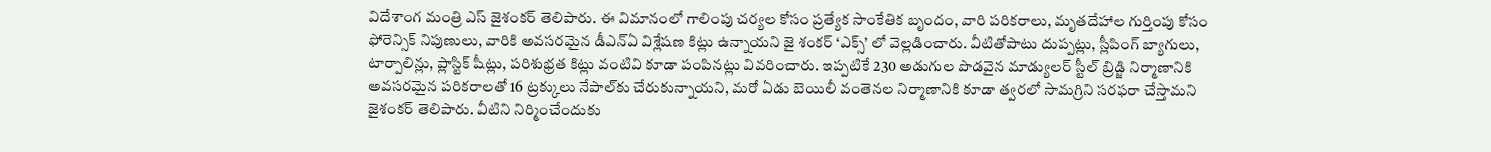విదేశాంగ మంత్రి ఎస్ జైశంకర్ తెలిపారు. ఈ విమానంలో గాలింపు చర్యల కోసం ప్రత్యేక సాంకేతిక బృందం, వారి పరికరాలు, మృతదేహాల గుర్తింపు కోసం ఫోరెన్సిక్ నిపుణులు, వారికి అవసరమైన డీఎన్ఏ విశ్లేషణ కిట్లు ఉన్నాయని జై శంక‌ర్‌ ‘ఎక్స్‌’ లో వెల్లడించారు. వీటితోపాటు దుప్పట్లు, స్లీపింగ్ బ్యాగులు, టార్పాలిన్లు, ప్లాస్టిక్ షీట్లు, పరిశుభ్రత కిట్లు వంటివి కూడా పంపినట్లు వివరించారు. ఇప్పటికే 230 అడుగుల పొడవైన మాడ్యులర్ స్టీల్ బ్రిడ్జి నిర్మాణానికి అవసరమైన పరికరాలతో 16 ట్రక్కులు నేపాల్‌కు చేరుకున్నాయని, మరో ఏడు బెయిలీ వంతెనల నిర్మాణానికి కూడా త్వరలో సామగ్రిని సరఫరా చేస్తామని జైశంకర్ తెలిపారు. వీటిని నిర్మించేందుకు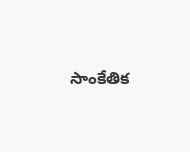సాంకేతిక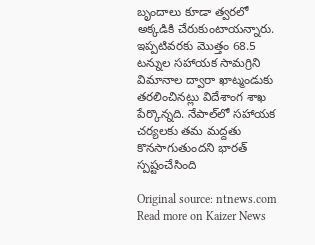బృందాలు కూడా త్వరలో అక్కడికి చేరుకుంటాయన్నారు. ఇప్పటివరకు మొత్తం 68.5 టన్నుల సహాయక సామగ్రిని విమానాల ద్వారా ఖాట్మండుకు తరలించినట్లు విదేశాంగ శాఖ పేర్కొన్న‌ది. నేపాల్‌లో సహాయక చర్యలకు తమ మద్దతు కొనసాగుతుందని భారత్ స్పష్టంచేసింది

Original source: ntnews.com
Read more on Kaizer News